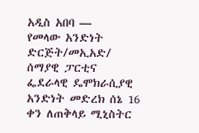አዲስ አበባ —
የመላው አንድነት ድርጅት/መኢአድ/ ሰማያዊ ፓርቲና ፌደራላዊ ዴሞክራሲያዊ አንድነት መድረክ ሰኔ 16 ቀን ለጠቅላይ ሚኒስትር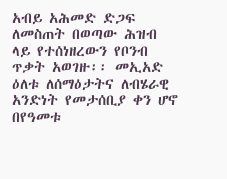አብይ አሕመድ ድጋፍ ለመስጠት በወጣው ሕዝብ ላይ የተሰነዘረውን የቦንብ ጥቃት አወገዙ፡፡ መኢአድ ዕለቱ ለሰማዕታትና ለብሄራዊ አንድነት የመታሰቢያ ቀን ሆኖ በየዓመቱ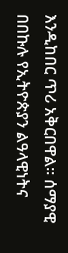እንዲከበር ጥሪ አቅርበዋል፡፡ ሰማያዊ በበኩሉ የኢትዮጵያን ልዓላዊነትና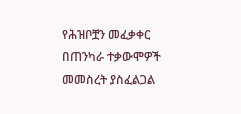የሕዝቦቿን መፈቃቀር በጠንካራ ተቃውሞዎች መመስረት ያስፈልጋል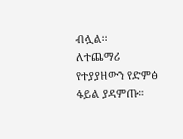ብሏል፡፡
ለተጨማሪ የተያያዘውን የድምፅ ፋይል ያዳምጡ።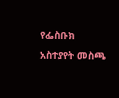የፌስቡክ አስተያየት መስጫ